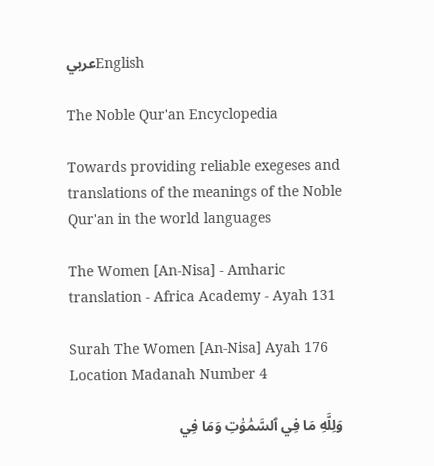عربيEnglish

The Noble Qur'an Encyclopedia

Towards providing reliable exegeses and translations of the meanings of the Noble Qur'an in the world languages

The Women [An-Nisa] - Amharic translation - Africa Academy - Ayah 131

Surah The Women [An-Nisa] Ayah 176 Location Madanah Number 4

وَلِلَّهِ مَا فِي ٱلسَّمَٰوَٰتِ وَمَا فِي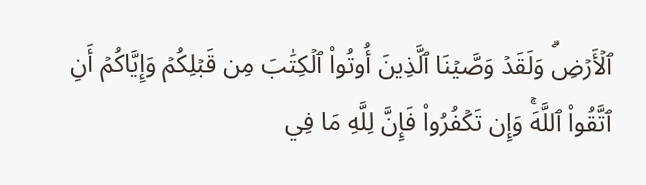ٱلۡأَرۡضِۗ وَلَقَدۡ وَصَّيۡنَا ٱلَّذِينَ أُوتُواْ ٱلۡكِتَٰبَ مِن قَبۡلِكُمۡ وَإِيَّاكُمۡ أَنِ ٱتَّقُواْ ٱللَّهَۚ وَإِن تَكۡفُرُواْ فَإِنَّ لِلَّهِ مَا فِي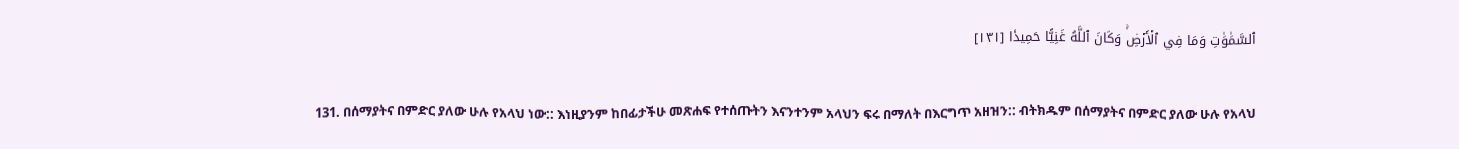ٱلسَّمَٰوَٰتِ وَمَا فِي ٱلۡأَرۡضِۚ وَكَانَ ٱللَّهُ غَنِيًّا حَمِيدٗا [١٣١]

131. በሰማያትና በምድር ያለው ሁሉ የአላህ ነው:: እነዚያንም ከበፊታችሁ መጽሐፍ የተሰጡትን እናንተንም አላህን ፍሩ በማለት በእርግጥ አዘዝን:: ብትክዱም በሰማያትና በምድር ያለው ሁሉ የአላህ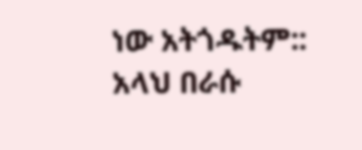ነው አትጎዱትም:: አላህ በራሱ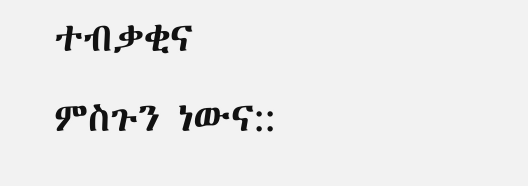ተብቃቂና ምስጉን ነውና::